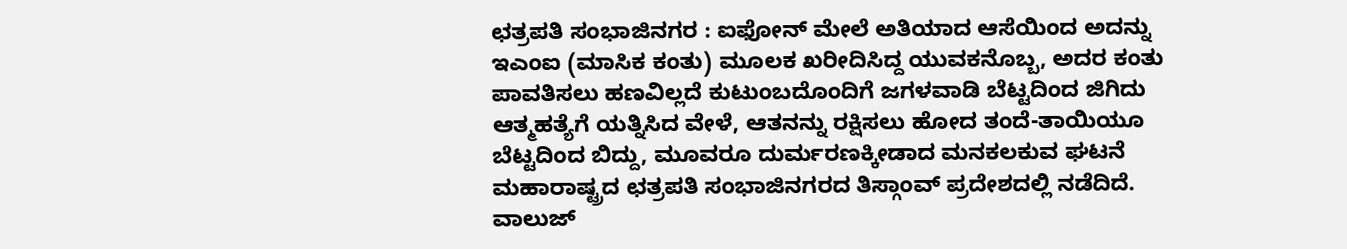ಛತ್ರಪತಿ ಸಂಭಾಜಿನಗರ : ಐಫೋನ್ ಮೇಲೆ ಅತಿಯಾದ ಆಸೆಯಿಂದ ಅದನ್ನು ಇಎಂಐ (ಮಾಸಿಕ ಕಂತು) ಮೂಲಕ ಖರೀದಿಸಿದ್ದ ಯುವಕನೊಬ್ಬ, ಅದರ ಕಂತು ಪಾವತಿಸಲು ಹಣವಿಲ್ಲದೆ ಕುಟುಂಬದೊಂದಿಗೆ ಜಗಳವಾಡಿ ಬೆಟ್ಟದಿಂದ ಜಿಗಿದು ಆತ್ಮಹತ್ಯೆಗೆ ಯತ್ನಿಸಿದ ವೇಳೆ, ಆತನನ್ನು ರಕ್ಷಿಸಲು ಹೋದ ತಂದೆ-ತಾಯಿಯೂ ಬೆಟ್ಟದಿಂದ ಬಿದ್ದು, ಮೂವರೂ ದುರ್ಮರಣಕ್ಕೀಡಾದ ಮನಕಲಕುವ ಘಟನೆ ಮಹಾರಾಷ್ಟ್ರದ ಛತ್ರಪತಿ ಸಂಭಾಜಿನಗರದ ತಿಸ್ಗಾಂವ್ ಪ್ರದೇಶದಲ್ಲಿ ನಡೆದಿದೆ.
ವಾಲುಜ್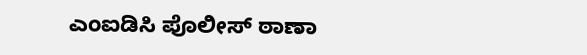ಎಂಐಡಿಸಿ ಪೊಲೀಸ್ ಠಾಣಾ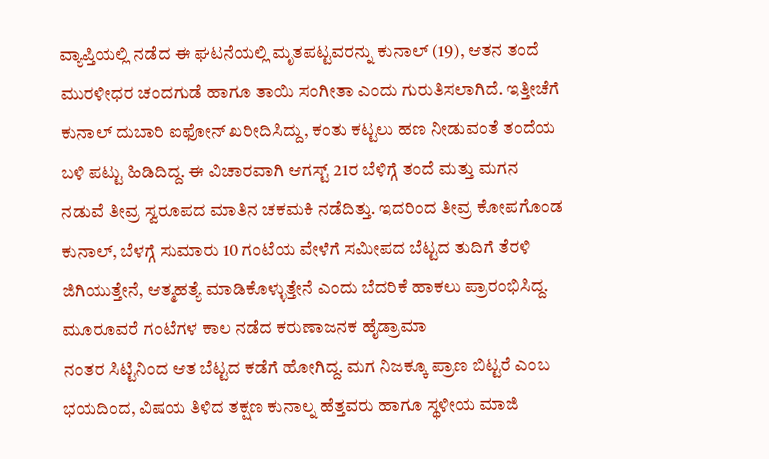ವ್ಯಾಪ್ತಿಯಲ್ಲಿ ನಡೆದ ಈ ಘಟನೆಯಲ್ಲಿ ಮೃತಪಟ್ಟವರನ್ನು ಕುನಾಲ್ (19), ಆತನ ತಂದೆ ಮುರಳೀಧರ ಚಂದಗುಡೆ ಹಾಗೂ ತಾಯಿ ಸಂಗೀತಾ ಎಂದು ಗುರುತಿಸಲಾಗಿದೆ. ಇತ್ತೀಚೆಗೆ ಕುನಾಲ್ ದುಬಾರಿ ಐಫೋನ್ ಖರೀದಿಸಿದ್ದು, ಕಂತು ಕಟ್ಟಲು ಹಣ ನೀಡುವಂತೆ ತಂದೆಯ ಬಳಿ ಪಟ್ಟು ಹಿಡಿದಿದ್ದ. ಈ ವಿಚಾರವಾಗಿ ಆಗಸ್ಟ್ 21ರ ಬೆಳಿಗ್ಗೆ ತಂದೆ ಮತ್ತು ಮಗನ ನಡುವೆ ತೀವ್ರ ಸ್ವರೂಪದ ಮಾತಿನ ಚಕಮಕಿ ನಡೆದಿತ್ತು. ಇದರಿಂದ ತೀವ್ರ ಕೋಪಗೊಂಡ ಕುನಾಲ್, ಬೆಳಗ್ಗೆ ಸುಮಾರು 10 ಗಂಟೆಯ ವೇಳೆಗೆ ಸಮೀಪದ ಬೆಟ್ಟದ ತುದಿಗೆ ತೆರಳಿ ಜಿಗಿಯುತ್ತೇನೆ, ಆತ್ಮಹತ್ಯೆ ಮಾಡಿಕೊಳ್ಳುತ್ತೇನೆ ಎಂದು ಬೆದರಿಕೆ ಹಾಕಲು ಪ್ರಾರಂಭಿಸಿದ್ದ.
ಮೂರೂವರೆ ಗಂಟೆಗಳ ಕಾಲ ನಡೆದ ಕರುಣಾಜನಕ ಹೈಡ್ರಾಮಾ
ನಂತರ ಸಿಟ್ಟಿನಿಂದ ಆತ ಬೆಟ್ಟದ ಕಡೆಗೆ ಹೋಗಿದ್ದ. ಮಗ ನಿಜಕ್ಕೂ ಪ್ರಾಣ ಬಿಟ್ಟರೆ ಎಂಬ ಭಯದಿಂದ, ವಿಷಯ ತಿಳಿದ ತಕ್ಷಣ ಕುನಾಲ್ನ ಹೆತ್ತವರು ಹಾಗೂ ಸ್ಥಳೀಯ ಮಾಜಿ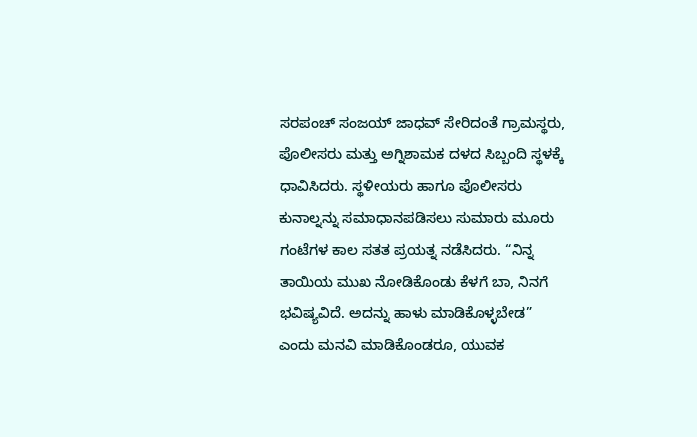ಸರಪಂಚ್ ಸಂಜಯ್ ಜಾಧವ್ ಸೇರಿದಂತೆ ಗ್ರಾಮಸ್ಥರು, ಪೊಲೀಸರು ಮತ್ತು ಅಗ್ನಿಶಾಮಕ ದಳದ ಸಿಬ್ಬಂದಿ ಸ್ಥಳಕ್ಕೆ ಧಾವಿಸಿದರು. ಸ್ಥಳೀಯರು ಹಾಗೂ ಪೊಲೀಸರು ಕುನಾಲ್ನನ್ನು ಸಮಾಧಾನಪಡಿಸಲು ಸುಮಾರು ಮೂರು ಗಂಟೆಗಳ ಕಾಲ ಸತತ ಪ್ರಯತ್ನ ನಡೆಸಿದರು. “ನಿನ್ನ ತಾಯಿಯ ಮುಖ ನೋಡಿಕೊಂಡು ಕೆಳಗೆ ಬಾ, ನಿನಗೆ ಭವಿಷ್ಯವಿದೆ. ಅದನ್ನು ಹಾಳು ಮಾಡಿಕೊಳ್ಳಬೇಡ” ಎಂದು ಮನವಿ ಮಾಡಿಕೊಂಡರೂ, ಯುವಕ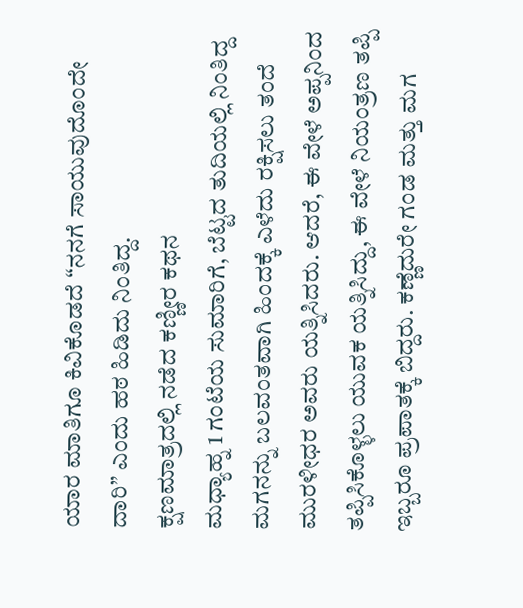ಯಾರ ಮಾತಿಗೂ ಕಿವಿಕೊಡದೆ “ನನಗೆ ಸಾಯುವುದೊಂದೇ ದಾರಿ” ಎಂದು ಹಠ ಹಿಡಿದು ನಿಂತಿದ್ದ.
ಕ್ಷಣಮಾತ್ರದಲ್ಲಿ ನಡೆದ ಕಣ್ಣೀರ ಕಥನ
ಮಧ್ಯಾಹ್ನ 1 ಗಂಟೆಯ ಸುಮಾರಿಗೆ, ಬೆಟ್ಟದ ತುದಿಯಲ್ಲಿ ನಿಂತಿದ್ದ ಮಗನನ್ನು ಬಲವಂತವಾಗಿ ಹಿಂದಕ್ಕೆ ಎಳೆದು ರಕ್ಷಿಸಲು ತಂದೆ ಮುರಳೀಧರ ಅವರು ಯತ್ನಿಸಿದರು. ಆದರೆ, ಈ ವೇಳೆ ಅಪ್ಪನಿಂದ ತಪ್ಪಿಸಿಕೊಳ್ಳಲು ಯುವಕ ಯತ್ನಿಸಿದ್ದು, ಈ ವೇಳೆ ನಿಯಂತ್ರಣ ತಪ್ಪಿ ಇಬ್ಬರೂ ಪ್ರಪಾತಕ್ಕೆ ಬಿದ್ದರು. ಕಣ್ಣೆದುರೇ ಗಂಡ ಮತ್ತು ಮಗ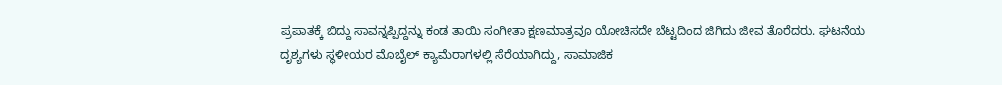ಪ್ರಪಾತಕ್ಕೆ ಬಿದ್ದು ಸಾವನ್ನಪ್ಪಿದ್ದನ್ನು ಕಂಡ ತಾಯಿ ಸಂಗೀತಾ ಕ್ಷಣಮಾತ್ರವೂ ಯೋಚಿಸದೇ ಬೆಟ್ಟದಿಂದ ಜಿಗಿದು ಜೀವ ತೊರೆದರು. ಘಟನೆಯ ದೃಶ್ಯಗಳು ಸ್ಥಳೀಯರ ಮೊಬೈಲ್ ಕ್ಯಾಮೆರಾಗಳಲ್ಲಿ ಸೆರೆಯಾಗಿದ್ದು, ಸಾಮಾಜಿಕ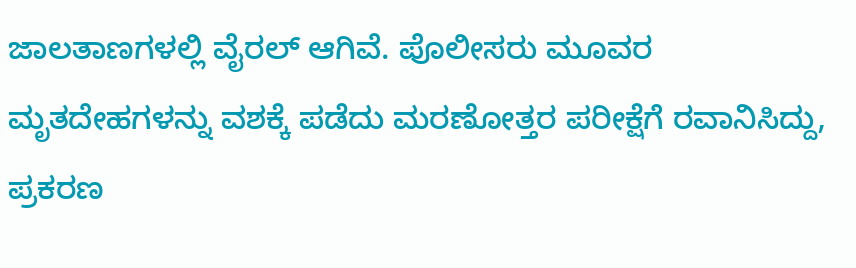ಜಾಲತಾಣಗಳಲ್ಲಿ ವೈರಲ್ ಆಗಿವೆ. ಪೊಲೀಸರು ಮೂವರ ಮೃತದೇಹಗಳನ್ನು ವಶಕ್ಕೆ ಪಡೆದು ಮರಣೋತ್ತರ ಪರೀಕ್ಷೆಗೆ ರವಾನಿಸಿದ್ದು, ಪ್ರಕರಣ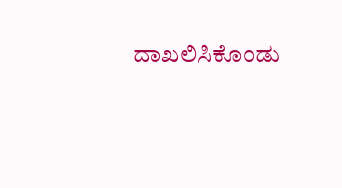ದಾಖಲಿಸಿಕೊಂಡು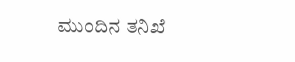ಮುಂದಿನ ತನಿಖೆ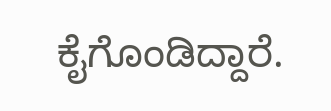ಕೈಗೊಂಡಿದ್ದಾರೆ.